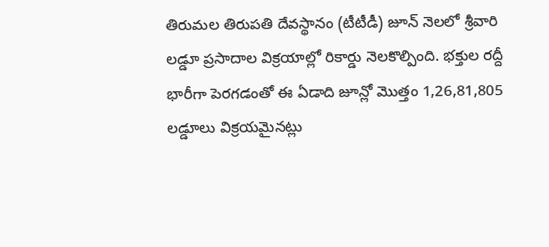తిరుమల తిరుపతి దేవస్థానం (టీటీడీ) జూన్ నెలలో శ్రీవారి లడ్డూ ప్రసాదాల విక్రయాల్లో రికార్డు నెలకొల్పింది. భక్తుల రద్దీ భారీగా పెరగడంతో ఈ ఏడాది జూన్లో మొత్తం 1,26,81,805 లడ్డూలు విక్రయమైనట్లు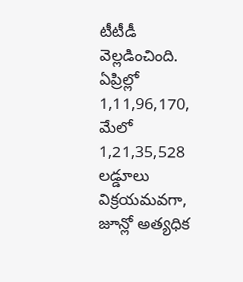టీటీడీ వెల్లడించింది. ఏప్రిల్లో 1,11,96,170, మేలో 1,21,35,528 లడ్డూలు విక్రయమవగా, జూన్లో అత్యధిక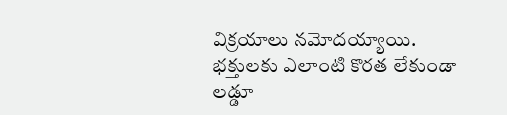విక్రయాలు నమోదయ్యాయి. భక్తులకు ఎలాంటి కొరత లేకుండా లడ్డూ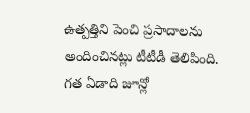ఉత్పత్తిని పెంచి ప్రసాదాలను అందించినట్లు టీటీడీ తెలిపింది.
గత ఏడాది జూన్లో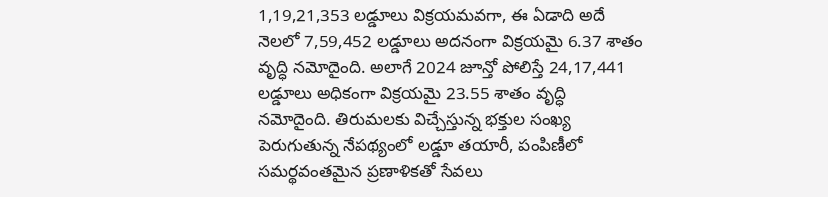1,19,21,353 లడ్డూలు విక్రయమవగా, ఈ ఏడాది అదే నెలలో 7,59,452 లడ్డూలు అదనంగా విక్రయమై 6.37 శాతం వృద్ధి నమోదైంది. అలాగే 2024 జూన్తో పోలిస్తే 24,17,441 లడ్డూలు అధికంగా విక్రయమై 23.55 శాతం వృద్ధి నమోదైంది. తిరుమలకు విచ్చేస్తున్న భక్తుల సంఖ్య పెరుగుతున్న నేపథ్యంలో లడ్డూ తయారీ, పంపిణీలో సమర్థవంతమైన ప్రణాళికతో సేవలు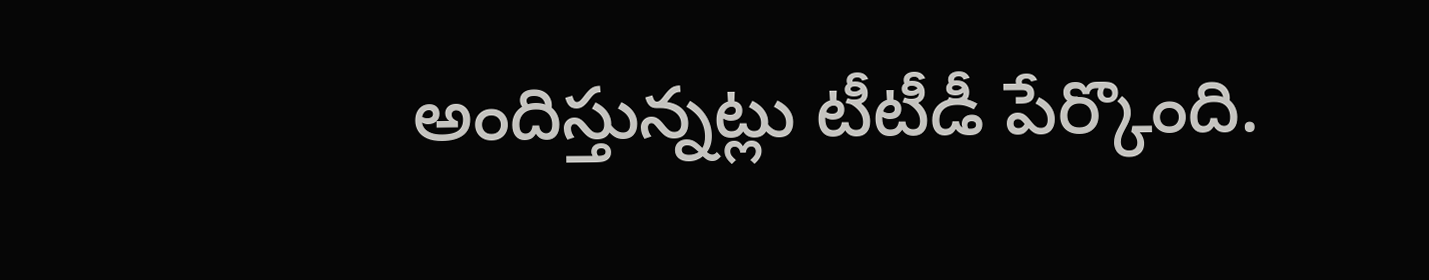అందిస్తున్నట్లు టీటీడీ పేర్కొంది.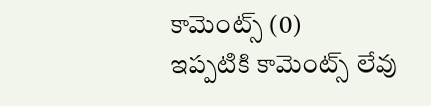కామెంట్స్ (0)
ఇప్పటికి కామెంట్స్ లేవు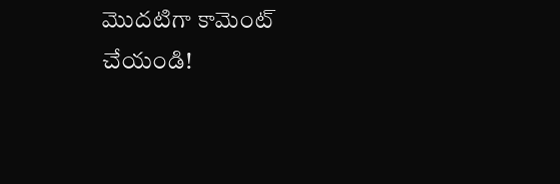మొదటిగా కామెంట్ చేయండి!